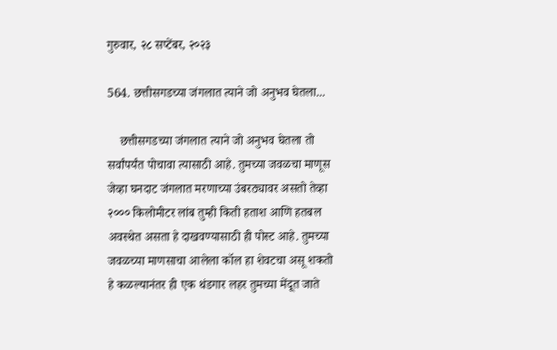गुरुवार, २८ सप्टेंबर, २०२३

564. छत्तीसगडच्या जंगलात त्याने जो अनुभव घेतला...

    छत्तीसगडच्या जंगलात त्याने जो अनुभव घेतला तो सर्वांपर्यंत पोचावा त्यासाठी आहे. तुमच्या जवळचा माणूस जेव्हा घनदाट जंगलात मरणाच्या उंबरठ्यावर असतो तेव्हा २००० किलोमीटर लांब तुम्ही किती हताश आणि हतबल अवस्थेत असता हे दाखवण्यासाठी ही पोस्ट आहे. तुमच्या जवळच्या माणसाचा आलेला कॉल हा शेवटचा असू शकतो हे कळल्यानंतर ही एक थंडगार लहर तुमच्या मेंदूत जाते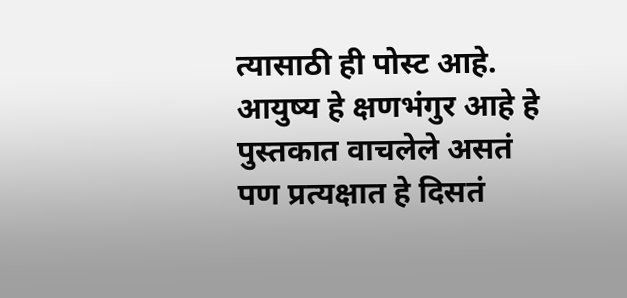त्यासाठी ही पोस्ट आहे. आयुष्य हे क्षणभंगुर आहे हे पुस्तकात वाचलेले असतं पण प्रत्यक्षात हे दिसतं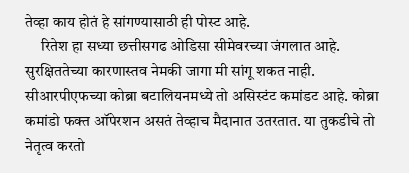तेव्हा काय होतं हे सांगण्यासाठी ही पोस्ट आहे.
     रितेश हा सध्या छत्तीसगढ ओडिसा सीमेवरच्या जंगलात आहे. सुरक्षिततेच्या कारणास्तव नेमकी जागा मी सांगू शकत नाही. सीआरपीएफच्या कोब्रा बटालियनमध्ये तो असिस्टंट कमांडट आहे. कोब्रा कमांडो फक्त ऑपेरशन असतं तेव्हाच मैदानात उतरतात. या तुकडीचे तो नेतृत्व करतो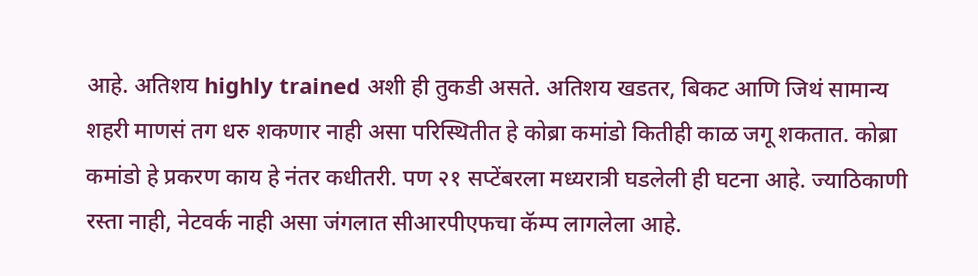आहे. अतिशय highly trained अशी ही तुकडी असते. अतिशय खडतर, बिकट आणि जिथं सामान्य शहरी माणसं तग धरु शकणार नाही असा परिस्थितीत हे कोब्रा कमांडो कितीही काळ जगू शकतात. कोब्रा कमांडो हे प्रकरण काय हे नंतर कधीतरी. पण २१ सप्टेंबरला मध्यरात्री घडलेली ही घटना आहे. ज्याठिकाणी रस्ता नाही, नेटवर्क नाही असा जंगलात सीआरपीएफचा कॅम्प लागलेला आहे.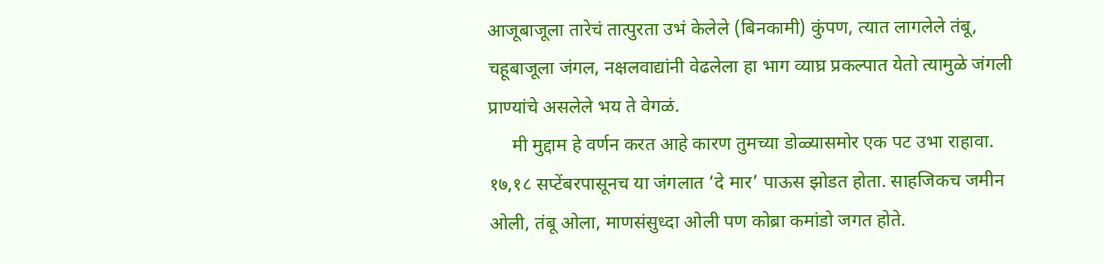आजूबाजूला तारेचं तात्पुरता उभं केलेले (बिनकामी) कुंपण, त्यात लागलेले तंबू, चहूबाजूला जंगल, नक्षलवाद्यांनी वेढलेला हा भाग व्याघ्र प्रकल्पात येतो त्यामुळे जंगली प्राण्यांचे असलेले भय ते वेगळं.
     मी मुद्दाम हे वर्णन करत आहे कारण तुमच्या डोळ्यासमोर एक पट उभा राहावा. १७,१८ सप्टेंबरपासूनच या जंगलात ‘दे मार’ पाऊस झोडत होता. साहजिकच जमीन ओली, तंबू ओला, माणसंसुध्दा ओली पण कोब्रा कमांडो जगत होते.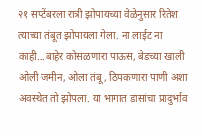२१ सप्टेंबरला रात्री झोपायच्या वेळेनुसार रितेश त्याच्या तंबूत झोपायला गेला. ना लाईट ना काही...बाहेर कोसळणारा पाऊस, बेडच्या खाली ओली जमीन, ओला तंबू, ठिपकणारा पाणी अशा अवस्थेत तो झोपला. या भागात डासांचा प्रादुर्भाव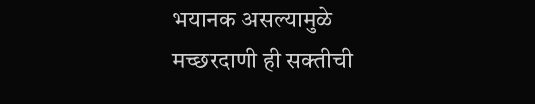भयानक असल्यामुळे मच्छरदाणी ही सक्तीची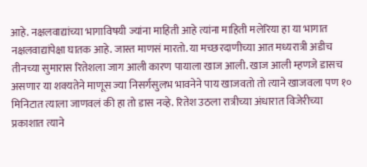आहे. नक्षलवाद्यांच्या भागाविषयी ज्यांना माहिती आहे त्यांना माहिती मलेरिया हा या भागात नक्षलवाद्यांपेक्षा घातक आहे. जास्त माणसं मारतो. या मच्छरदाणीच्या आत मध्यरात्री अडीच तीनच्या सुमारास रितेशला जाग आली कारण पायाला खाज आली. खाज आली म्हणजे डासच असणार या शक्यतेने माणूस ज्या निसर्गसुलभ भावनेने पाय खाजवतो तो त्याने खाजवला पण १० मिनिटात त्याला जाणवलं की हा तो डास नव्हे. रितेश उठला रात्रीच्या अंधारात विजेरीच्या प्रकाशात त्याने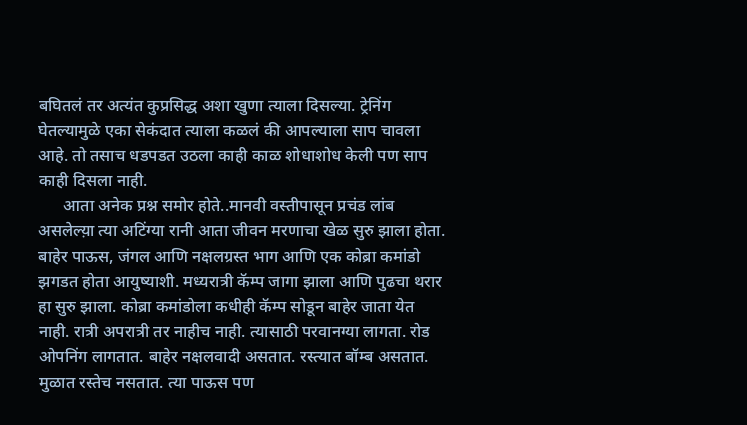बघितलं तर अत्यंत कुप्रसिद्ध अशा खुणा त्याला दिसल्या. ट्रेनिंग घेतल्यामुळे एका सेकंदात त्याला कळलं की आपल्याला साप चावला आहे. तो तसाच धडपडत उठला काही काळ शोधाशोध केली पण साप काही दिसला नाही.
      आता अनेक प्रश्न समोर होते..मानवी वस्तीपासून प्रचंड लांब असलेल्य़ा त्या अटिंग्या रानी आता जीवन मरणाचा खेळ सुरु झाला होता. बाहेर पाऊस, जंगल आणि नक्षलग्रस्त भाग आणि एक कोब्रा कमांडो झगडत होता आयुष्याशी. मध्यरात्री कॅम्प जागा झाला आणि पुढचा थरार हा सुरु झाला. कोब्रा कमांडोला कधीही कॅम्प सोडून बाहेर जाता येत नाही. रात्री अपरात्री तर नाहीच नाही. त्यासाठी परवानग्या लागता. रोड ओपनिंग लागतात. बाहेर नक्षलवादी असतात. रस्त्यात बॉम्ब असतात. मुळात रस्तेच नसतात. त्या पाऊस पण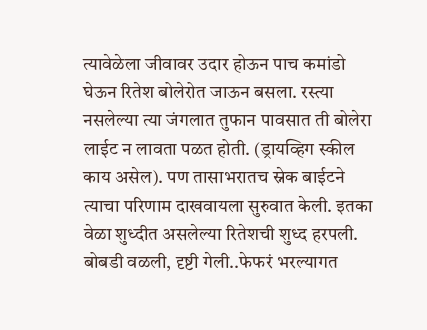त्यावेळेला जीवावर उदार होऊन पाच कमांडो घेऊन रितेश बोलेरोत जाऊन बसला. रस्त्या नसलेल्या त्या जंगलात तुफान पावसात ती बोलेरा लाईट न लावता पळत होती. (ड्रायव्हिग स्कील काय असेल). पण तासाभरातच स्नेक बाईटने त्याचा परिणाम दाखवायला सुरुवात केली. इतका वेळा शुध्दीत असलेल्या रितेशची शुध्द हरपली. बोबडी वळली, दृष्टी गेली..फेफरं भरल्यागत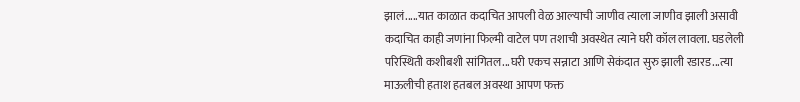झालं.....यात काळात कदाचित आपली वेळ आल्याची जाणीव त्याला जाणीव झाली असावी कदाचित काही जणांना फिल्मी वाटेल पण तशाची अवस्थेत त्याने घरी कॉल लावला. घडलेली परिस्थिती कशीबशी सांगितल...घरी एकच सन्नाटा आणि सेकंदात सुरु झाली रडारड...त्या माऊलीची हताश हतबल अवस्था आपण फक्त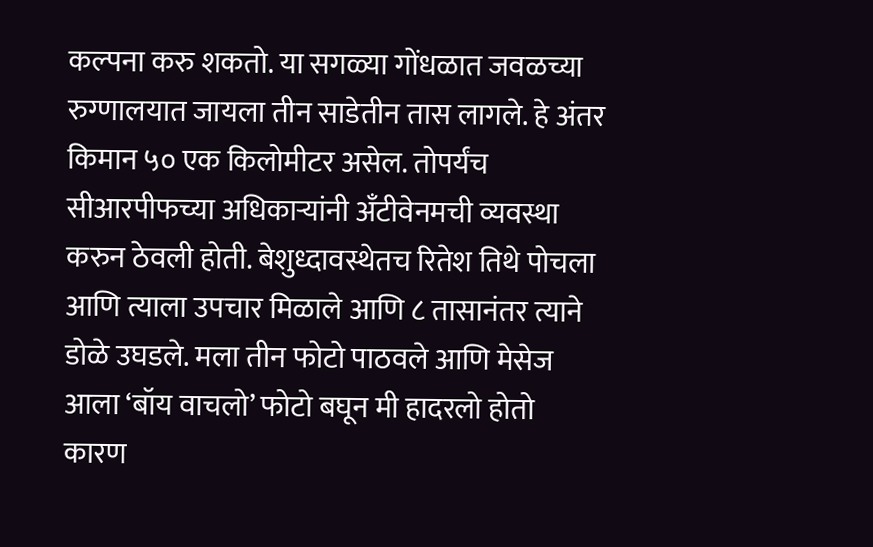कल्पना करु शकतो. या सगळ्या गोंधळात जवळच्या रुग्णालयात जायला तीन साडेतीन तास लागले. हे अंतर किमान ५० एक किलोमीटर असेल. तोपर्यंच सीआरपीफच्या अधिकाऱ्यांनी अँटीवेनमची व्यवस्था करुन ठेवली होती. बेशुध्दावस्थेतच रितेश तिथे पोचला आणि त्याला उपचार मिळाले आणि ८ तासानंतर त्याने डोळे उघडले. मला तीन फोटो पाठवले आणि मेसेज आला ‘बॉय वाचलो’ फोटो बघून मी हादरलो होतो कारण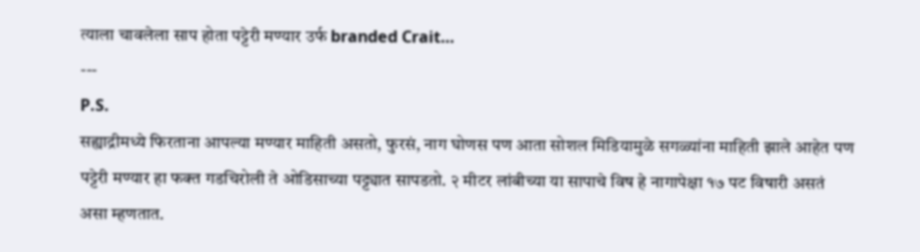त्याला चावलेला साप होता पट्टेरी मण्यार उर्फ branded Crait…
---
P.S.
सह्याद्रीमध्ये फिरताना आपल्या मण्यार माहिती असतो, फुरसं, नाग घोणस पण आता सोशल मिडियामुळे सगळ्यांना माहिती झाले आहेत पण पट्टेरी मण्यार हा फक्त गडचिरोली ते ओडिसाच्या पट्ट्यात सापडतो. २ मीटर लांबीच्या या सापाचे विष हे नागापेक्षा १७ पट विषारी असतं असा म्हणतात.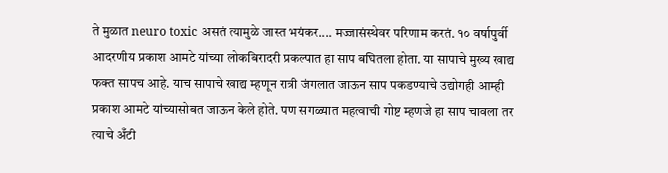ते मुळात neuro toxic असतं त्यामुळे जास्त भयंकर.... मज्जासंस्थेवर परिणाम करतं. १० वर्षापुर्वी आदरणीय प्रकाश आमटे यांच्या लोकबिरादरी प्रकल्पात हा साप बघितला होता. या सापाचे मुख्य खाद्य फक्त सापच आहे. याच सापाचे खाद्य म्हणून रात्री जंगलात जाऊन साप पकडण्याचे उद्योगही आम्ही प्रकाश आमटे यांच्यासोबत जाऊन केले होते. पण सगळ्यात महत्वाची गोष्ट म्हणजे हा साप चावला तर त्याचे अँटी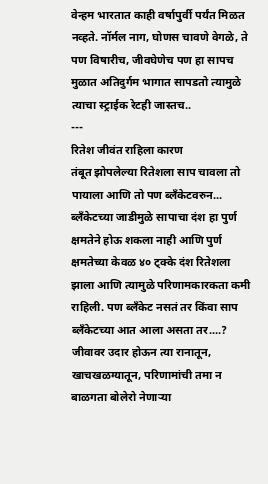वेन्हम भारतात काही वर्षापुर्वी पर्यंत मिळत नव्हते. नॉर्मल नाग, घोणस चावणे वेगळे, ते पण विषारीच, जीवघेणेच पण हा सापच मुळात अतिदुर्गम भागात सापडतो त्यामुळे त्याचा स्ट्राईक रेटही जास्तच..
---
रितेश जीवंत राहिला कारण
तंबूत झोपलेल्या रितेशला साप चावला तो पायाला आणि तो पण ब्लँकेटवरुन... ब्लँकेटच्या जाडीमुळे सापाचा दंश हा पुर्ण क्षमतेने होऊ शकला नाही आणि पुर्ण क्षमतेच्या केवळ ४० ट्क्के दंश रितेशला झाला आणि त्यामुळे परिणामकारकता कमी राहिली. पण ब्लँकेट नसतं तर किंवा साप ब्लँकेटच्या आत आला असता तर....? जीवावर उदार होऊन त्या रानातून, खाचखळग्यातून, परिणामांची तमा न बाळगता बोलेरो नेणाऱ्या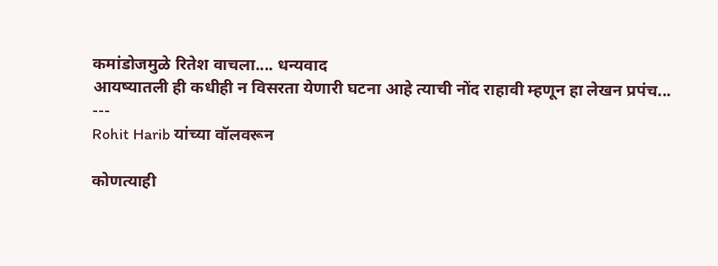कमांडोजमुळे रितेश वाचला.... धन्यवाद
आयष्यातली ही कधीही न विसरता येणारी घटना आहे त्याची नोंद राहावी म्हणून हा लेखन प्रपंच...
---
Rohit Harib यांच्या वॉलवरून

कोणत्याही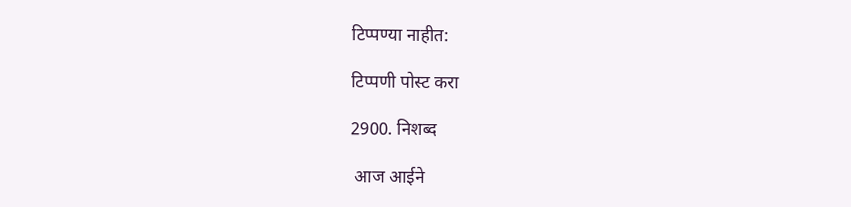टिप्पण्‍या नाहीत:

टिप्पणी पोस्ट करा

2900. निशब्द

 आज आईने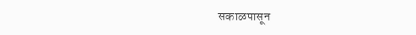सकाळपासून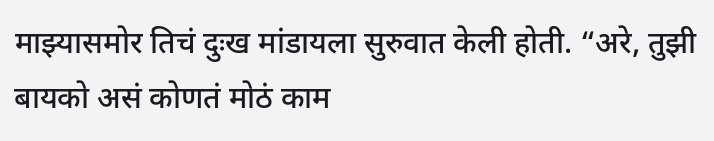माझ्यासमोर तिचं दुःख मांडायला सुरुवात केली होती. “अरे, तुझी बायको असं कोणतं मोठं काम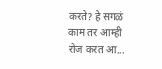करते? हे सगळं काम तर आम्ही रोज करत आ...